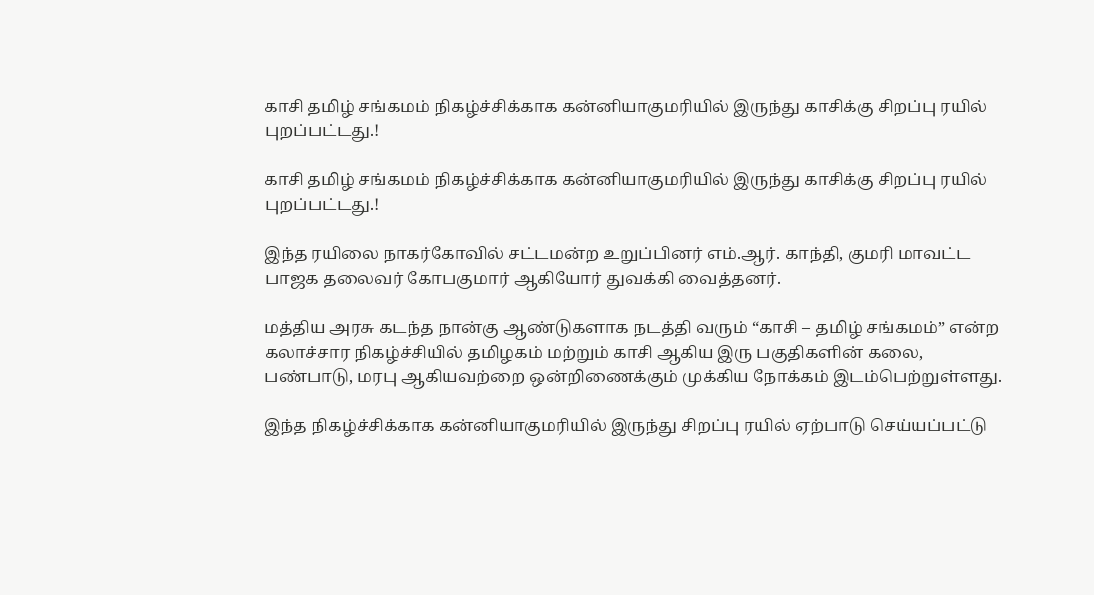காசி தமிழ் சங்கமம் நிகழ்ச்சிக்காக கன்னியாகுமரியில் இருந்து காசிக்கு சிறப்பு ரயில் புறப்பட்டது.!

காசி தமிழ் சங்கமம் நிகழ்ச்சிக்காக கன்னியாகுமரியில் இருந்து காசிக்கு சிறப்பு ரயில் புறப்பட்டது.!

இந்த ரயிலை நாகர்கோவில் சட்டமன்ற உறுப்பினர் எம்.ஆர். காந்தி, குமரி மாவட்ட பாஜக தலைவர் கோபகுமார் ஆகியோர் துவக்கி வைத்தனர்.

மத்திய அரசு கடந்த நான்கு ஆண்டுகளாக நடத்தி வரும் “காசி – தமிழ் சங்கமம்” என்ற கலாச்சார நிகழ்ச்சியில் தமிழகம் மற்றும் காசி ஆகிய இரு பகுதிகளின் கலை, பண்பாடு, மரபு ஆகியவற்றை ஒன்றிணைக்கும் முக்கிய நோக்கம் இடம்பெற்றுள்ளது.

இந்த நிகழ்ச்சிக்காக கன்னியாகுமரியில் இருந்து சிறப்பு ரயில் ஏற்பாடு செய்யப்பட்டு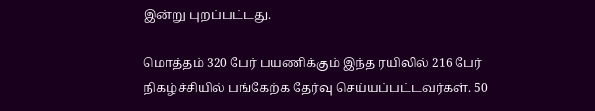இன்று புறப்பட்டது.

மொத்தம் 320 பேர் பயணிக்கும் இந்த ரயிலில் 216 பேர் நிகழ்ச்சியில் பங்கேற்க தேர்வு செய்யப்பட்டவர்கள். 50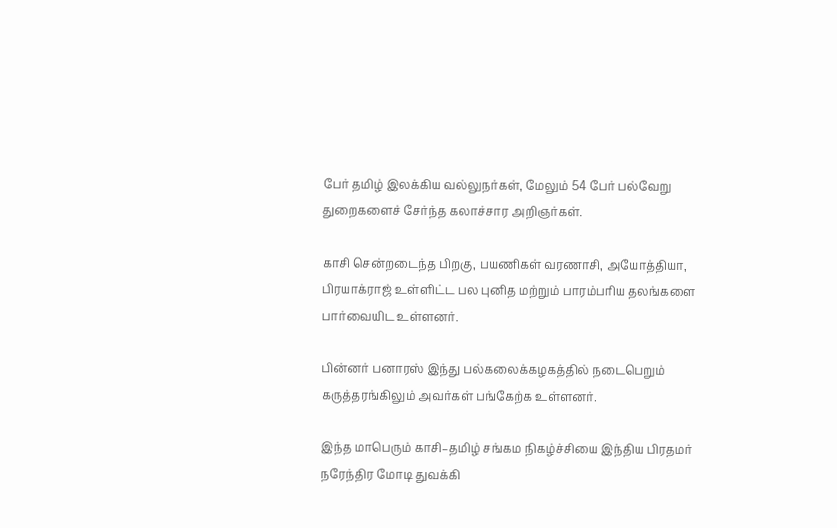பேர் தமிழ் இலக்கிய வல்லுநர்கள், மேலும் 54 பேர் பல்வேறு துறைகளைச் சேர்ந்த கலாச்சார அறிஞர்கள்.

காசி சென்றடைந்த பிறகு, பயணிகள் வரணாசி, அயோத்தியா, பிரயாக்ராஜ் உள்ளிட்ட பல புனித மற்றும் பாரம்பரிய தலங்களை பார்வையிட உள்ளனர்.

பின்னர் பனாரஸ் இந்து பல்கலைக்கழகத்தில் நடைபெறும் கருத்தரங்கிலும் அவர்கள் பங்கேற்க உள்ளனர்.

இந்த மாபெரும் காசி–தமிழ் சங்கம நிகழ்ச்சியை இந்திய பிரதமர் நரேந்திர மோடி துவக்கி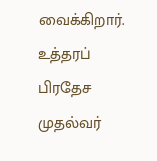வைக்கிறார். உத்தரப் பிரதேச முதல்வர்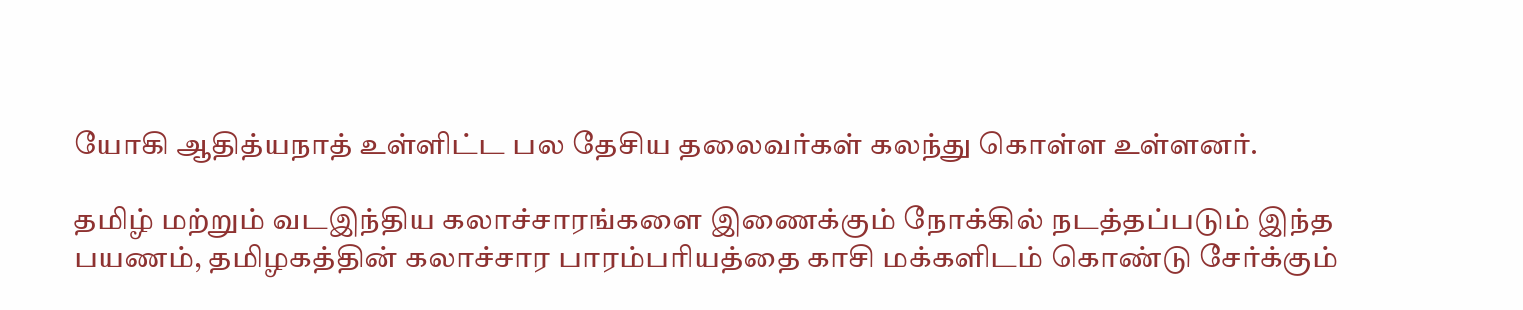யோகி ஆதித்யநாத் உள்ளிட்ட பல தேசிய தலைவர்கள் கலந்து கொள்ள உள்ளனர்.

தமிழ் மற்றும் வடஇந்திய கலாச்சாரங்களை இணைக்கும் நோக்கில் நடத்தப்படும் இந்த பயணம், தமிழகத்தின் கலாச்சார பாரம்பரியத்தை காசி மக்களிடம் கொண்டு சேர்க்கும்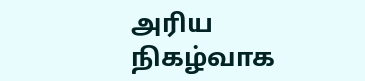அரிய நிகழ்வாக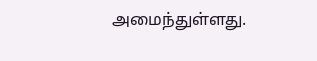அமைந்துள்ளது.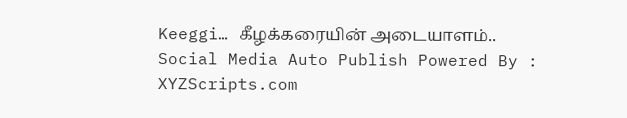Keeggi… கீழக்கரையின் அடையாளம்..
Social Media Auto Publish Powered By : XYZScripts.com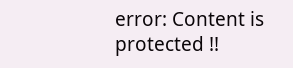error: Content is protected !!